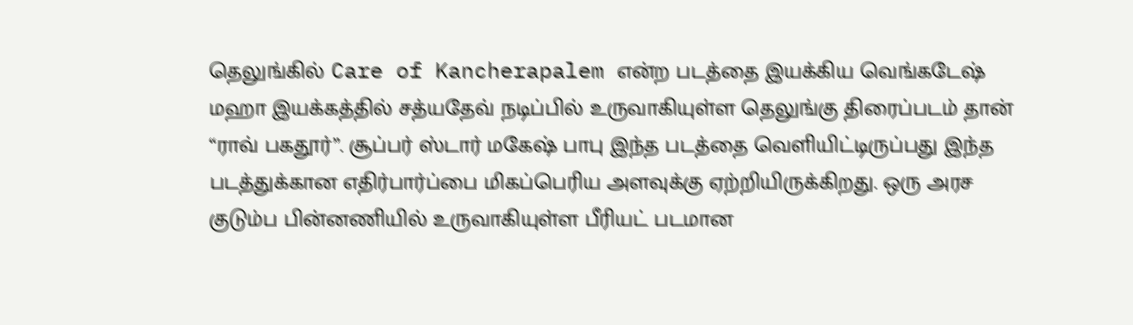தெலுங்கில் Care of Kancherapalem என்ற படத்தை இயக்கிய வெங்கடேஷ் மஹா இயக்கத்தில் சத்யதேவ் நடிப்பில் உருவாகியுள்ள தெலுங்கு திரைப்படம் தான் “ராவ் பகதூர்”. சூப்பர் ஸ்டார் மகேஷ் பாபு இந்த படத்தை வெளியிட்டிருப்பது இந்த படத்துக்கான எதிர்பார்ப்பை மிகப்பெரிய அளவுக்கு ஏற்றியிருக்கிறது. ஒரு அரச குடும்ப பின்னணியில் உருவாகியுள்ள பீரியட் படமான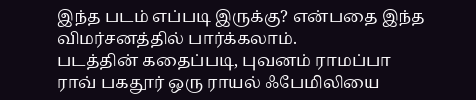இந்த படம் எப்படி இருக்கு? என்பதை இந்த விமர்சனத்தில் பார்க்கலாம்.
படத்தின் கதைப்படி, புவனம் ராமப்பா ராவ் பகதூர் ஒரு ராயல் ஃபேமிலியை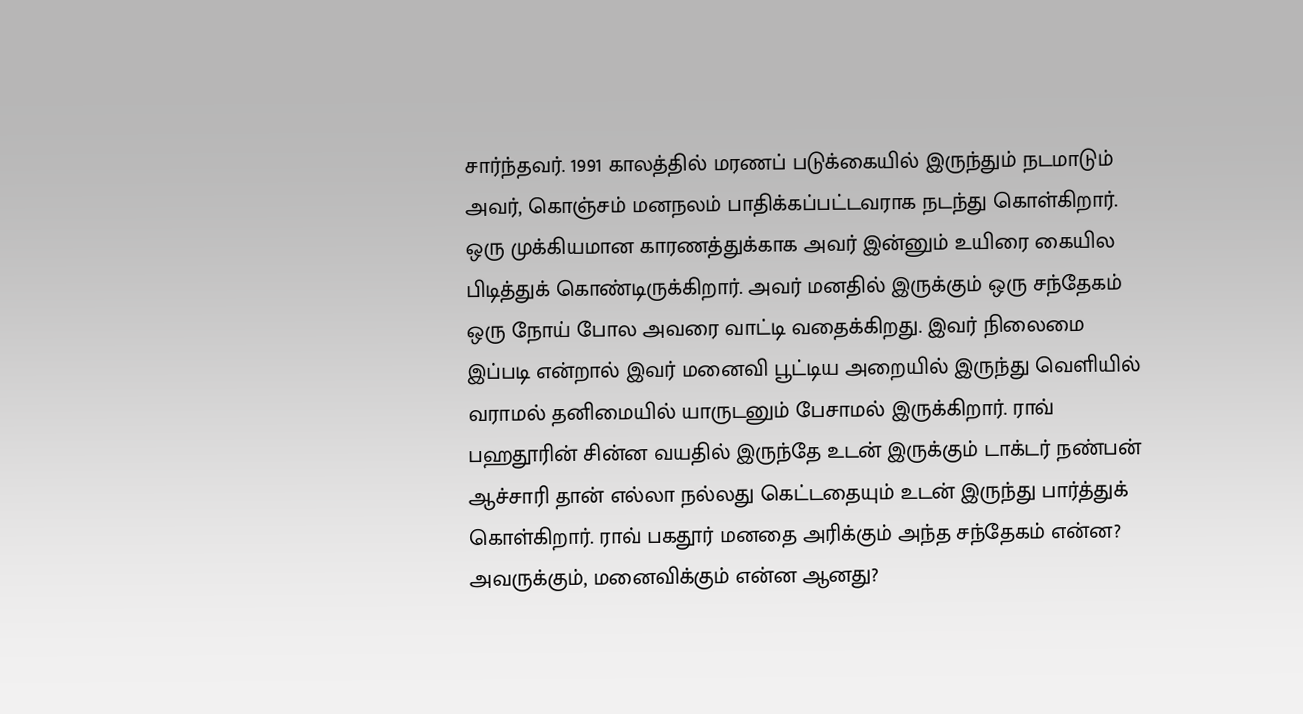சார்ந்தவர். 1991 காலத்தில் மரணப் படுக்கையில் இருந்தும் நடமாடும் அவர், கொஞ்சம் மனநலம் பாதிக்கப்பட்டவராக நடந்து கொள்கிறார். ஒரு முக்கியமான காரணத்துக்காக அவர் இன்னும் உயிரை கையில பிடித்துக் கொண்டிருக்கிறார். அவர் மனதில் இருக்கும் ஒரு சந்தேகம் ஒரு நோய் போல அவரை வாட்டி வதைக்கிறது. இவர் நிலைமை இப்படி என்றால் இவர் மனைவி பூட்டிய அறையில் இருந்து வெளியில் வராமல் தனிமையில் யாருடனும் பேசாமல் இருக்கிறார். ராவ் பஹதூரின் சின்ன வயதில் இருந்தே உடன் இருக்கும் டாக்டர் நண்பன் ஆச்சாரி தான் எல்லா நல்லது கெட்டதையும் உடன் இருந்து பார்த்துக் கொள்கிறார். ராவ் பகதூர் மனதை அரிக்கும் அந்த சந்தேகம் என்ன? அவருக்கும், மனைவிக்கும் என்ன ஆனது?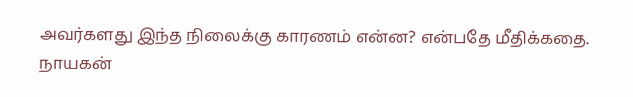அவர்களது இந்த நிலைக்கு காரணம் என்ன? என்பதே மீதிக்கதை.
நாயகன்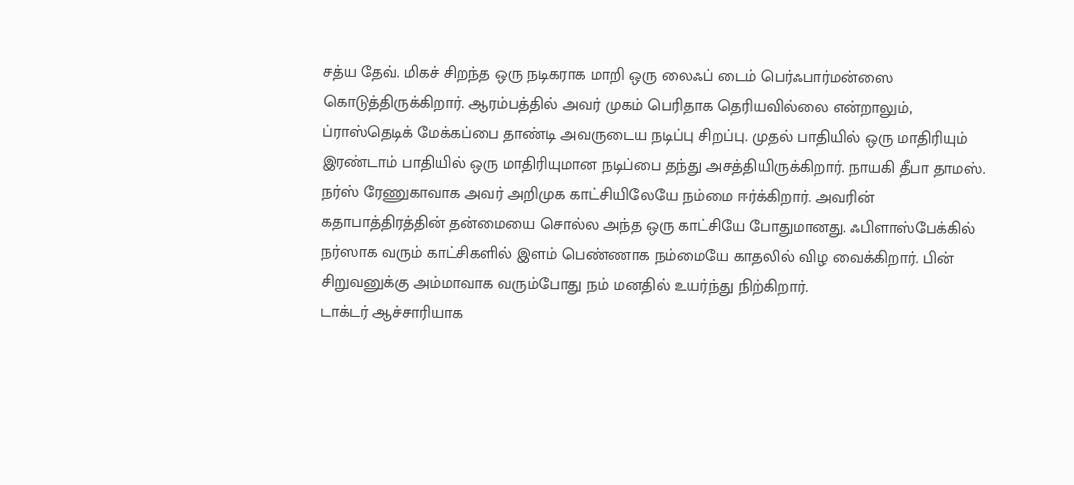சத்ய தேவ். மிகச் சிறந்த ஒரு நடிகராக மாறி ஒரு லைஃப் டைம் பெர்ஃபார்மன்ஸை கொடுத்திருக்கிறார். ஆரம்பத்தில் அவர் முகம் பெரிதாக தெரியவில்லை என்றாலும், ப்ராஸ்தெடிக் மேக்கப்பை தாண்டி அவருடைய நடிப்பு சிறப்பு. முதல் பாதியில் ஒரு மாதிரியும் இரண்டாம் பாதியில் ஒரு மாதிரியுமான நடிப்பை தந்து அசத்தியிருக்கிறார். நாயகி தீபா தாமஸ். நர்ஸ் ரேணுகாவாக அவர் அறிமுக காட்சியிலேயே நம்மை ஈர்க்கிறார். அவரின் கதாபாத்திரத்தின் தன்மையை சொல்ல அந்த ஒரு காட்சியே போதுமானது. ஃபிளாஸ்பேக்கில் நர்ஸாக வரும் காட்சிகளில் இளம் பெண்ணாக நம்மையே காதலில் விழ வைக்கிறார். பின் சிறுவனுக்கு அம்மாவாக வரும்போது நம் மனதில் உயர்ந்து நிற்கிறார்.
டாக்டர் ஆச்சாரியாக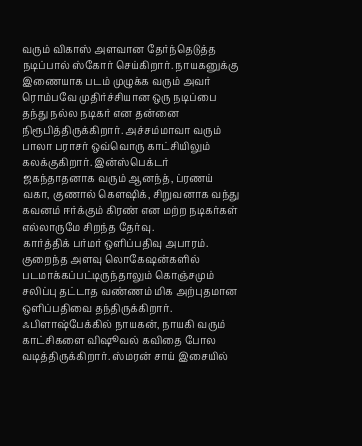வரும் விகாஸ் அளவான தேர்ந்தெடுத்த நடிப்பால் ஸ்கோர் செய்கிறார். நாயகனுக்கு இணையாக படம் முழுக்க வரும் அவர் ரொம்பவே முதிர்ச்சியான ஒரு நடிப்பை தந்து நல்ல நடிகர் என தன்னை நிரூபித்திருக்கிறார். அச்சம்மாவா வரும் பாலா பராசர் ஒவ்வொரு காட்சியிலும் கலக்குகிறார். இன்ஸ்பெக்டர் ஜகந்தாதனாக வரும் ஆனந்த், ப்ரணய் வகா, குணால் கௌஷிக், சிறுவனாக வந்து கவனம் ஈர்க்கும் கிரண் என மற்ற நடிகர்கள் எல்லாருமே சிறந்த தேர்வு.
கார்த்திக் பர்மர் ஒளிப்பதிவு அபாரம். குறைந்த அளவு லொகேஷன்களில் படமாக்கப்பட்டிருந்தாலும் கொஞ்சமும் சலிப்பு தட்டாத வண்ணம் மிக அற்புதமான ஒளிப்பதிவை தந்திருக்கிறார். ஃபிளாஷ்பேக்கில் நாயகன், நாயகி வரும் காட்சிகளை விஷூவல் கவிதை போல வடித்திருக்கிறார். ஸ்மரன் சாய் இசையில்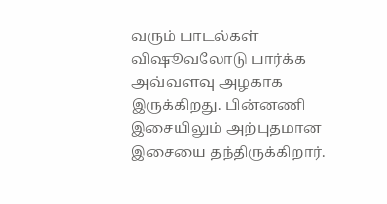வரும் பாடல்கள் விஷூவலோடு பார்க்க அவ்வளவு அழகாக இருக்கிறது. பின்னணி இசையிலும் அற்புதமான இசையை தந்திருக்கிறார்.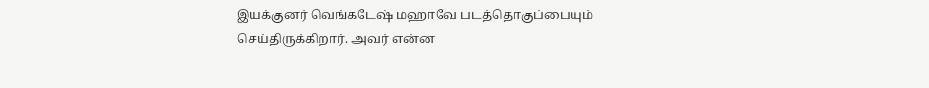இயக்குனர் வெங்கடேஷ் மஹாவே படத்தொகுப்பையும் செய்திருக்கிறார். அவர் என்ன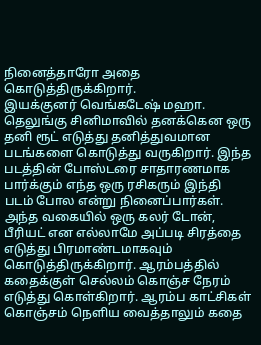நினைத்தாரோ அதை கொடுத்திருக்கிறார்.
இயக்குனர் வெங்கடேஷ் மஹா. தெலுங்கு சினிமாவில் தனக்கென ஒரு தனி ரூட் எடுத்து தனித்துவமான படங்களை கொடுத்து வருகிறார். இந்த படத்தின் போஸ்டரை சாதாரணமாக பார்க்கும் எந்த ஒரு ரசிகரும் இந்தி படம் போல என்று நினைப்பார்கள். அந்த வகையில் ஒரு கலர் டோன், பீரியட் என எல்லாமே அப்படி சிரத்தை எடுத்து பிரமாண்டமாகவும் கொடுத்திருக்கிறார். ஆரம்பத்தில் கதைக்குள் செல்லம் கொஞ்ச நேரம் எடுத்து கொள்கிறார். ஆரம்ப காட்சிகள் கொஞ்சம் நெளிய வைத்தாலும் கதை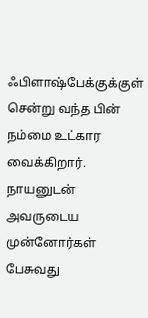ஃபிளாஷ்பேக்குக்குள் சென்று வந்த பின் நம்மை உட்கார வைக்கிறார்.
நாயனுடன் அவருடைய முன்னோர்கள் பேசுவது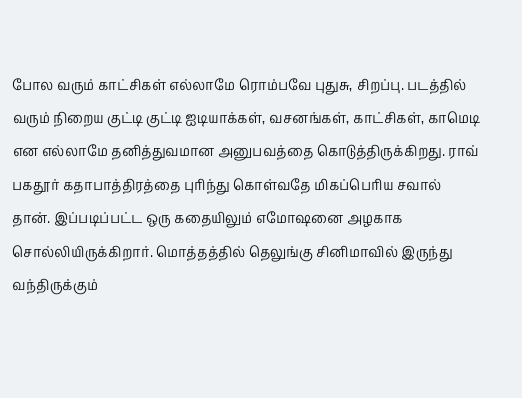போல வரும் காட்சிகள் எல்லாமே ரொம்பவே புதுசு, சிறப்பு. படத்தில் வரும் நிறைய குட்டி குட்டி ஐடியாக்கள், வசனங்கள், காட்சிகள், காமெடி என எல்லாமே தனித்துவமான அனுபவத்தை கொடுத்திருக்கிறது. ராவ் பகதூர் கதாபாத்திரத்தை புரிந்து கொள்வதே மிகப்பெரிய சவால் தான். இப்படிப்பட்ட ஒரு கதையிலும் எமோஷனை அழகாக சொல்லியிருக்கிறார். மொத்தத்தில் தெலுங்கு சினிமாவில் இருந்து வந்திருக்கும்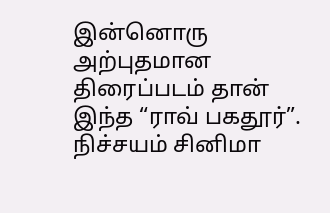இன்னொரு அற்புதமான திரைப்படம் தான் இந்த “ராவ் பகதூர்”. நிச்சயம் சினிமா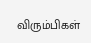விரும்பிகள்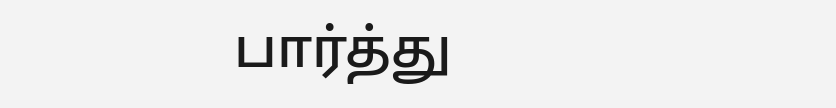பார்த்து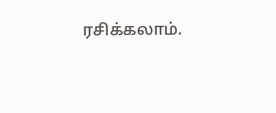ரசிக்கலாம்.